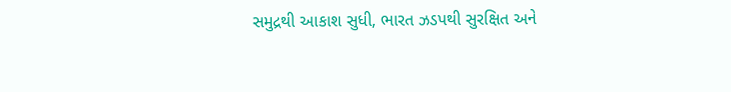સમુદ્રથી આકાશ સુધી, ભારત ઝડપથી સુરક્ષિત અને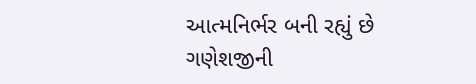આત્મનિર્ભર બની રહ્યું છે
ગણેશજીની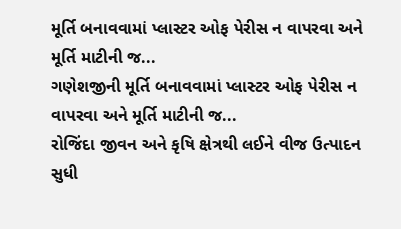મૂર્તિ બનાવવામાં પ્લાસ્ટર ઓફ પેરીસ ન વાપરવા અને મૂર્તિ માટીની જ...
ગણેશજીની મૂર્તિ બનાવવામાં પ્લાસ્ટર ઓફ પેરીસ ન વાપરવા અને મૂર્તિ માટીની જ...
રોજિંદા જીવન અને કૃષિ ક્ષેત્રથી લઈને વીજ ઉત્પાદન સુધી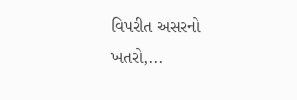વિપરીત અસરનો ખતરો,...